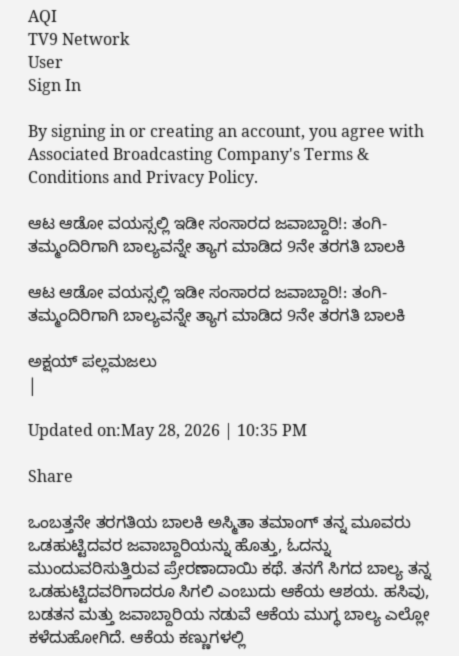AQI
TV9 Network
User
Sign In

By signing in or creating an account, you agree with Associated Broadcasting Company's Terms & Conditions and Privacy Policy.

ಆಟ ಆಡೋ ವಯಸ್ಸಲ್ಲಿ ಇಡೀ ಸಂಸಾರದ ಜವಾಬ್ದಾರಿ!: ತಂಗಿ-ತಮ್ಮಂದಿರಿಗಾಗಿ ಬಾಲ್ಯವನ್ನೇ ತ್ಯಾಗ ಮಾಡಿದ 9ನೇ ತರಗತಿ ಬಾಲಕಿ

ಆಟ ಆಡೋ ವಯಸ್ಸಲ್ಲಿ ಇಡೀ ಸಂಸಾರದ ಜವಾಬ್ದಾರಿ!: ತಂಗಿ-ತಮ್ಮಂದಿರಿಗಾಗಿ ಬಾಲ್ಯವನ್ನೇ ತ್ಯಾಗ ಮಾಡಿದ 9ನೇ ತರಗತಿ ಬಾಲಕಿ

ಅಕ್ಷಯ್ ಪಲ್ಲಮಜಲು
|

Updated on:May 28, 2026 | 10:35 PM

Share

ಒಂಬತ್ತನೇ ತರಗತಿಯ ಬಾಲಕಿ ಅಸ್ಮಿತಾ ತಮಾಂಗ್ ತನ್ನ ಮೂವರು ಒಡಹುಟ್ಟಿದವರ ಜವಾಬ್ದಾರಿಯನ್ನು ಹೊತ್ತು, ಓದನ್ನು ಮುಂದುವರಿಸುತ್ತಿರುವ ಪ್ರೇರಣಾದಾಯಿ ಕಥೆ. ತನಗೆ ಸಿಗದ ಬಾಲ್ಯ ತನ್ನ ಒಡಹುಟ್ಟಿದವರಿಗಾದರೂ ಸಿಗಲಿ ಎಂಬುದು ಆಕೆಯ ಆಶಯ. ಹಸಿವು, ಬಡತನ ಮತ್ತು ಜವಾಬ್ದಾರಿಯ ನಡುವೆ ಆಕೆಯ ಮುಗ್ಧ ಬಾಲ್ಯ ಎಲ್ಲೋ ಕಳೆದುಹೋಗಿದೆ. ಆಕೆಯ ಕಣ್ಣುಗಳಲ್ಲಿ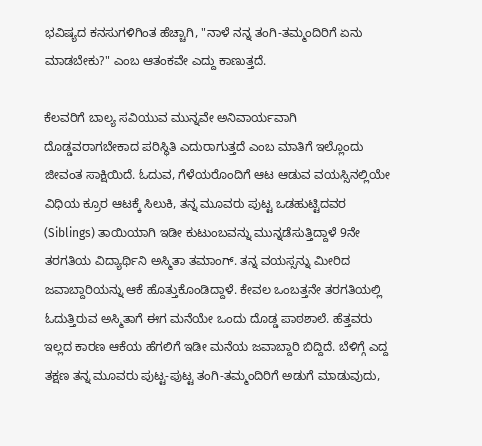ಭವಿಷ್ಯದ ಕನಸುಗಳಿಗಿಂತ ಹೆಚ್ಚಾಗಿ, "ನಾಳೆ ನನ್ನ ತಂಗಿ-ತಮ್ಮಂದಿರಿಗೆ ಏನು ಮಾಡಬೇಕು?" ಎಂಬ ಆತಂಕವೇ ಎದ್ದು ಕಾಣುತ್ತದೆ.

ಕೆಲವರಿಗೆ ಬಾಲ್ಯ ಸವಿಯುವ ಮುನ್ನವೇ ಅನಿವಾರ್ಯವಾಗಿ ದೊಡ್ಡವರಾಗಬೇಕಾದ ಪರಿಸ್ಥಿತಿ ಎದುರಾಗುತ್ತದೆ ಎಂಬ ಮಾತಿಗೆ ಇಲ್ಲೊಂದು ಜೀವಂತ ಸಾಕ್ಷಿಯಿದೆ. ಓದುವ, ಗೆಳೆಯರೊಂದಿಗೆ ಆಟ ಆಡುವ ವಯಸ್ಸಿನಲ್ಲಿಯೇ ವಿಧಿಯ ಕ್ರೂರ ಆಟಕ್ಕೆ ಸಿಲುಕಿ, ತನ್ನ ಮೂವರು ಪುಟ್ಟ ಒಡಹುಟ್ಟಿದವರ (Siblings) ತಾಯಿಯಾಗಿ ಇಡೀ ಕುಟುಂಬವನ್ನು ಮುನ್ನಡೆಸುತ್ತಿದ್ದಾಳೆ 9ನೇ ತರಗತಿಯ ವಿದ್ಯಾರ್ಥಿನಿ ಅಸ್ಮಿತಾ ತಮಾಂಗ್. ತನ್ನ ವಯಸ್ಸನ್ನು ಮೀರಿದ ಜವಾಬ್ದಾರಿಯನ್ನು ಆಕೆ ಹೊತ್ತುಕೊಂಡಿದ್ದಾಳೆ. ಕೇವಲ ಒಂಬತ್ತನೇ ತರಗತಿಯಲ್ಲಿ ಓದುತ್ತಿರುವ ಅಸ್ಮಿತಾಗೆ ಈಗ ಮನೆಯೇ ಒಂದು ದೊಡ್ಡ ಪಾಠಶಾಲೆ. ಹೆತ್ತವರು ಇಲ್ಲದ ಕಾರಣ ಆಕೆಯ ಹೆಗಲಿಗೆ ಇಡೀ ಮನೆಯ ಜವಾಬ್ದಾರಿ ಬಿದ್ದಿದೆ. ಬೆಳಿಗ್ಗೆ ಎದ್ದ ತಕ್ಷಣ ತನ್ನ ಮೂವರು ಪುಟ್ಟ-ಪುಟ್ಟ ತಂಗಿ-ತಮ್ಮಂದಿರಿಗೆ ಅಡುಗೆ ಮಾಡುವುದು,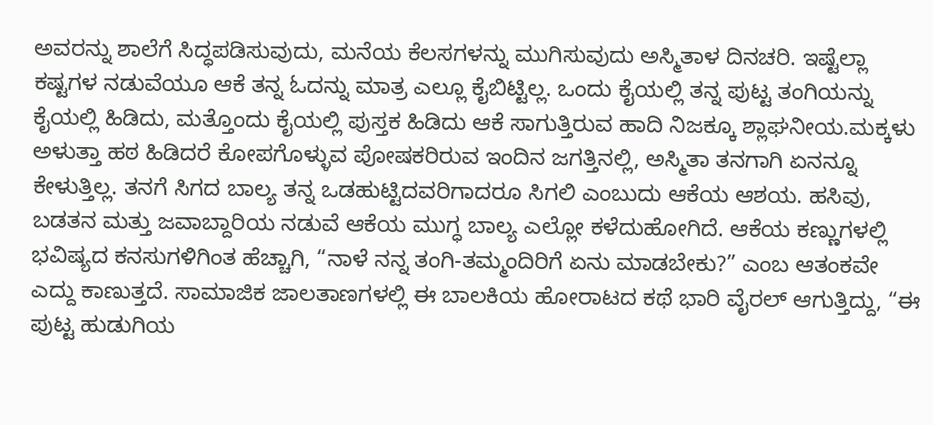ಅವರನ್ನು ಶಾಲೆಗೆ ಸಿದ್ಧಪಡಿಸುವುದು, ಮನೆಯ ಕೆಲಸಗಳನ್ನು ಮುಗಿಸುವುದು ಅಸ್ಮಿತಾಳ ದಿನಚರಿ. ಇಷ್ಟೆಲ್ಲಾ ಕಷ್ಟಗಳ ನಡುವೆಯೂ ಆಕೆ ತನ್ನ ಓದನ್ನು ಮಾತ್ರ ಎಲ್ಲೂ ಕೈಬಿಟ್ಟಿಲ್ಲ. ಒಂದು ಕೈಯಲ್ಲಿ ತನ್ನ ಪುಟ್ಟ ತಂಗಿಯನ್ನು ಕೈಯಲ್ಲಿ ಹಿಡಿದು, ಮತ್ತೊಂದು ಕೈಯಲ್ಲಿ ಪುಸ್ತಕ ಹಿಡಿದು ಆಕೆ ಸಾಗುತ್ತಿರುವ ಹಾದಿ ನಿಜಕ್ಕೂ ಶ್ಲಾಘನೀಯ.ಮಕ್ಕಳು ಅಳುತ್ತಾ ಹಠ ಹಿಡಿದರೆ ಕೋಪಗೊಳ್ಳುವ ಪೋಷಕರಿರುವ ಇಂದಿನ ಜಗತ್ತಿನಲ್ಲಿ, ಅಸ್ಮಿತಾ ತನಗಾಗಿ ಏನನ್ನೂ ಕೇಳುತ್ತಿಲ್ಲ. ತನಗೆ ಸಿಗದ ಬಾಲ್ಯ ತನ್ನ ಒಡಹುಟ್ಟಿದವರಿಗಾದರೂ ಸಿಗಲಿ ಎಂಬುದು ಆಕೆಯ ಆಶಯ. ಹಸಿವು, ಬಡತನ ಮತ್ತು ಜವಾಬ್ದಾರಿಯ ನಡುವೆ ಆಕೆಯ ಮುಗ್ಧ ಬಾಲ್ಯ ಎಲ್ಲೋ ಕಳೆದುಹೋಗಿದೆ. ಆಕೆಯ ಕಣ್ಣುಗಳಲ್ಲಿ ಭವಿಷ್ಯದ ಕನಸುಗಳಿಗಿಂತ ಹೆಚ್ಚಾಗಿ, “ನಾಳೆ ನನ್ನ ತಂಗಿ-ತಮ್ಮಂದಿರಿಗೆ ಏನು ಮಾಡಬೇಕು?” ಎಂಬ ಆತಂಕವೇ ಎದ್ದು ಕಾಣುತ್ತದೆ. ಸಾಮಾಜಿಕ ಜಾಲತಾಣಗಳಲ್ಲಿ ಈ ಬಾಲಕಿಯ ಹೋರಾಟದ ಕಥೆ ಭಾರಿ ವೈರಲ್ ಆಗುತ್ತಿದ್ದು, “ಈ ಪುಟ್ಟ ಹುಡುಗಿಯ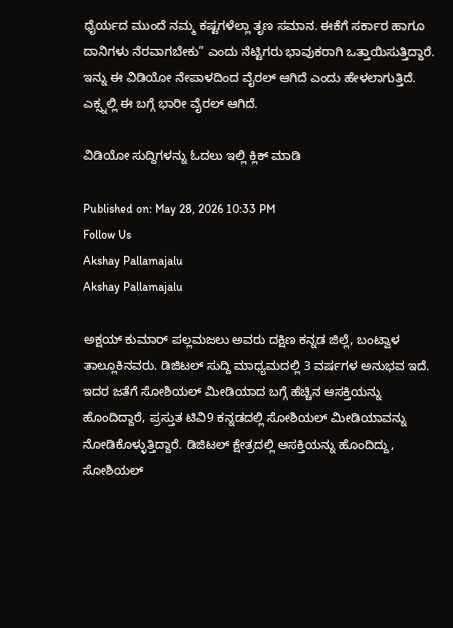ಧೈರ್ಯದ ಮುಂದೆ ನಮ್ಮ ಕಷ್ಟಗಳೆಲ್ಲಾ ತೃಣ ಸಮಾನ. ಈಕೆಗೆ ಸರ್ಕಾರ ಹಾಗೂ ದಾನಿಗಳು ನೆರವಾಗಬೇಕು” ಎಂದು ನೆಟ್ಟಿಗರು ಭಾವುಕರಾಗಿ ಒತ್ತಾಯಿಸುತ್ತಿದ್ದಾರೆ. ಇನ್ನು ಈ ವಿಡಿಯೋ ನೇಪಾಳದಿಂದ ವೈರಲ್ ಆಗಿದೆ ಎಂದು ಹೇಳಲಾಗುತ್ತಿದೆ. ಎಕ್ಸ್ನಲ್ಲಿ ಈ ಬಗ್ಗೆ ಭಾರೀ ವೈರಲ್ ಆಗಿದೆ.

ವಿಡಿಯೋ ಸುದ್ದಿಗಳನ್ನು ಓದಲು ಇಲ್ಲಿ ಕ್ಲಿಕ್ ಮಾಡಿ

Published on: May 28, 2026 10:33 PM
Follow Us
Akshay Pallamajalu
Akshay Pallamajalu

ಅಕ್ಷಯ್ ಕುಮಾರ್ ಪಲ್ಲಮಜಲು ಅವರು ದಕ್ಷಿಣ ಕನ್ನಡ ಜಿಲ್ಲೆ, ಬಂಟ್ವಾಳ ತಾಲ್ಲೂಕಿನವರು. ಡಿಜಿಟಲ್ ಸುದ್ದಿ ಮಾಧ್ಯಮದಲ್ಲಿ 3 ವರ್ಷಗಳ ಅನುಭವ ಇದೆ. ಇದರ ಜತೆಗೆ ಸೋಶಿಯಲ್ ಮೀಡಿಯಾದ ಬಗ್ಗೆ ಹೆಚ್ಚಿನ ಆಸಕ್ತಿಯನ್ನು ಹೊಂದಿದ್ದಾರೆ, ಪ್ರಸ್ತುತ ಟಿವಿ9 ಕನ್ನಡದಲ್ಲಿ ಸೋಶಿಯಲ್ ಮೀಡಿಯಾವನ್ನು ನೋಡಿಕೊಳ್ಳುತ್ತಿದ್ದಾರೆ. ಡಿಜಿಟಲ್ ಕ್ಷೇತ್ರದಲ್ಲಿ ಆಸಕ್ತಿಯನ್ನು ಹೊಂದಿದ್ದು, ಸೋಶಿಯಲ್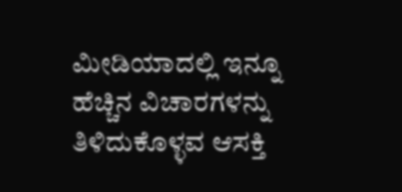ಮೀಡಿಯಾದಲ್ಲಿ ಇನ್ನೂ ಹೆಚ್ಚಿನ ವಿಚಾರಗಳನ್ನು ತಿಳಿದುಕೊಳ್ಳವ ಆಸಕ್ತಿ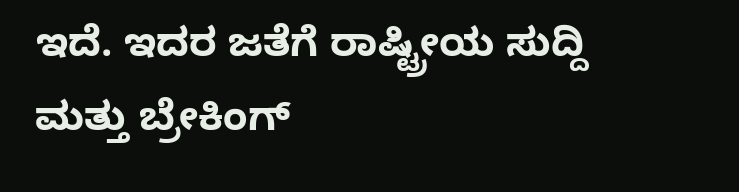ಇದೆ. ಇದರ ಜತೆಗೆ ರಾಷ್ಟ್ರೀಯ ಸುದ್ದಿ ಮತ್ತು ಬ್ರೇಕಿಂಗ್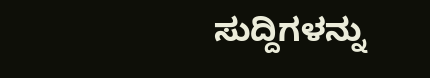ಸುದ್ದಿಗಳನ್ನು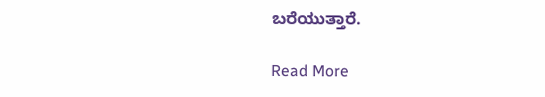ಬರೆಯುತ್ತಾರೆ.

Read More